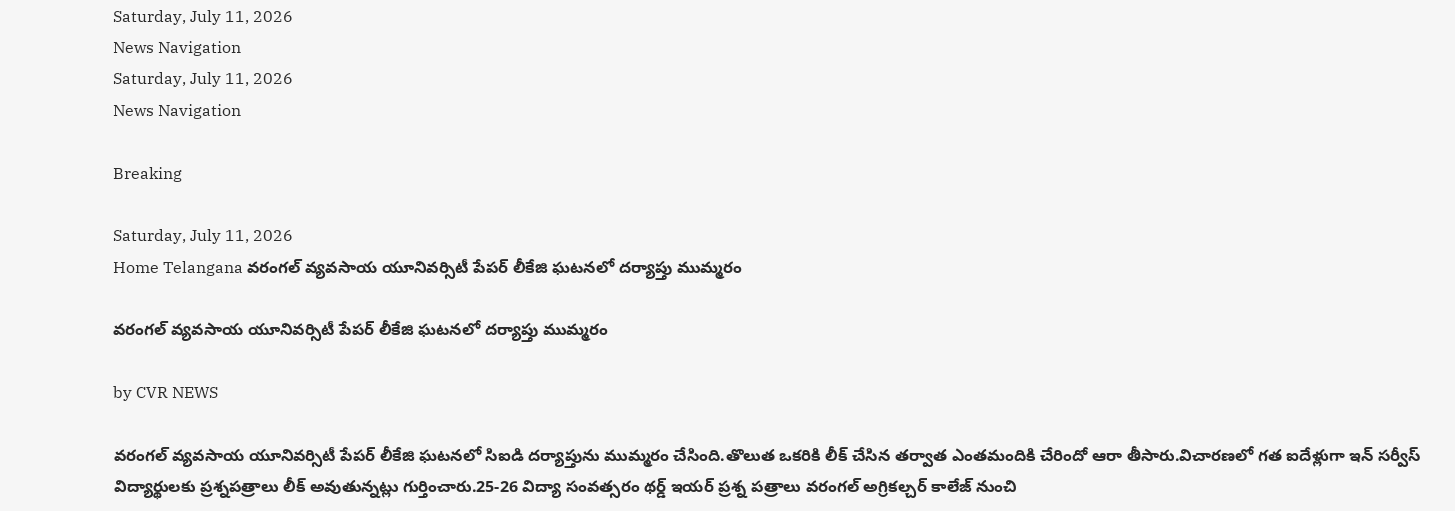Saturday, July 11, 2026
News Navigation
Saturday, July 11, 2026
News Navigation

Breaking

Saturday, July 11, 2026
Home Telangana వరంగల్‌ వ్యవసాయ యూనివర్సిటీ పేపర్ లీకేజి ఘటనలో దర్యాప్తు ముమ్మరం

వరంగల్‌ వ్యవసాయ యూనివర్సిటీ పేపర్ లీకేజి ఘటనలో దర్యాప్తు ముమ్మరం

by CVR NEWS

వరంగల్‌ వ్యవసాయ యూనివర్సిటీ పేపర్ లీకేజి ఘటనలో సిఐడి దర్యాప్తును ముమ్మరం చేసింది.తొలుత ఒకరికి లీక్‌ చేసిన తర్వాత ఎంతమందికి చేరిందో ఆరా తీసారు.విచారణలో గత ఐదేళ్లుగా ఇన్ సర్వీస్ విద్యార్థులకు ప్రశ్నపత్రాలు లీక్ అవుతున్నట్లు గుర్తించారు.25-26 విద్యా సంవత్సరం థర్డ్ ఇయర్ ప్రశ్న పత్రాలు వరంగల్ అగ్రికల్చర్ కాలేజ్ నుంచి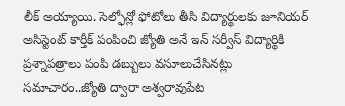లీక్ అయ్యాయి. సెల్ఫోన్లో ఫోటోలు తీసి విద్యార్థులకు జూనియర్ అసిస్టెంట్ కార్తీక్ పంపించి జ్యోతి అనే ఇన్ సర్వీస్ విద్యార్థికి ప్రశ్నాపత్రాలు పంపి డబ్బులు వసూలుచేసినట్లు సమాచారం..జ్యోతి ద్వారా అశ్వరావుపేట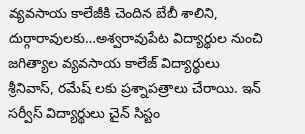వ్యవసాయ కాలేజీకి చెందిన బేబీ శాలిని, దుర్గారావులకు…అశ్వరావుపేట విద్యార్థుల నుంచి జగిత్యాల వ్యవసాయ కాలేజ్ విద్యార్థులు శ్రీనివాస్, రమేష్ లకు ప్రశ్నాపత్రాలు చేరాయి. ఇన్ సర్వీస్ విద్యార్థులు చైన్ సిస్టం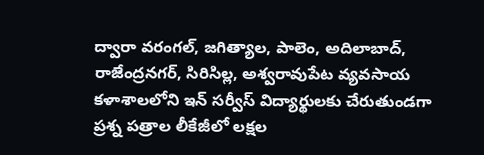ద్వారా వరంగల్, జగిత్యాల, పాలెం, అదిలాబాద్, రాజేంద్రనగర్, సిరిసిల్ల, అశ్వరావుపేట వ్యవసాయ కళాశాలలోని ఇన్ సర్వీస్ విద్యార్థులకు చేరుతుండగా ప్రశ్న పత్రాల లీకేజీలో లక్షల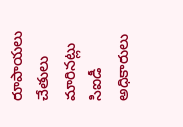రూపాయలు చేతులు మారినట్లు సిఐడీ అధికారులు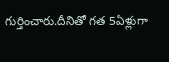గుర్తించారు.దీనితో గత 5ఏళ్లుగా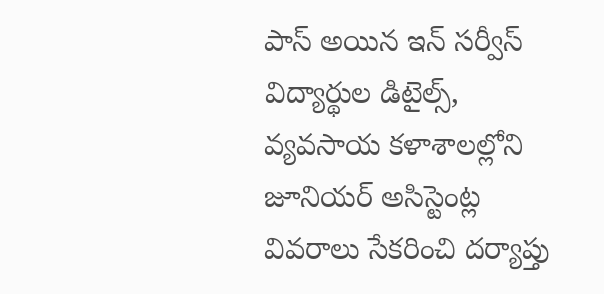పాస్ అయిన ఇన్ సర్వీస్ విద్యార్థుల డిటైల్స్, వ్యవసాయ కళాశాలల్లోని జూనియర్ అసిస్టెంట్ల వివరాలు సేకరించి దర్యాప్తు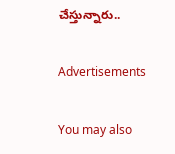చేస్తున్నారు..

Advertisements

You may also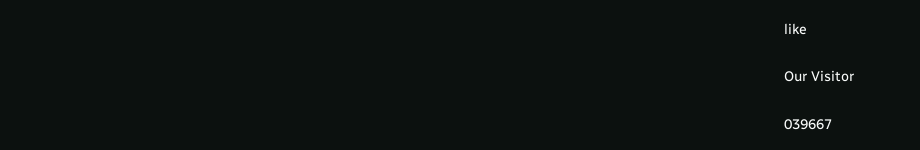like

Our Visitor

039667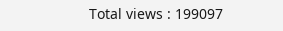Total views : 199097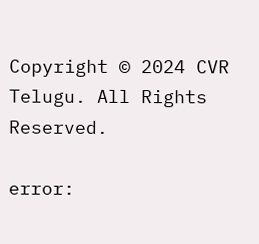Copyright © 2024 CVR Telugu. All Rights Reserved.

error: